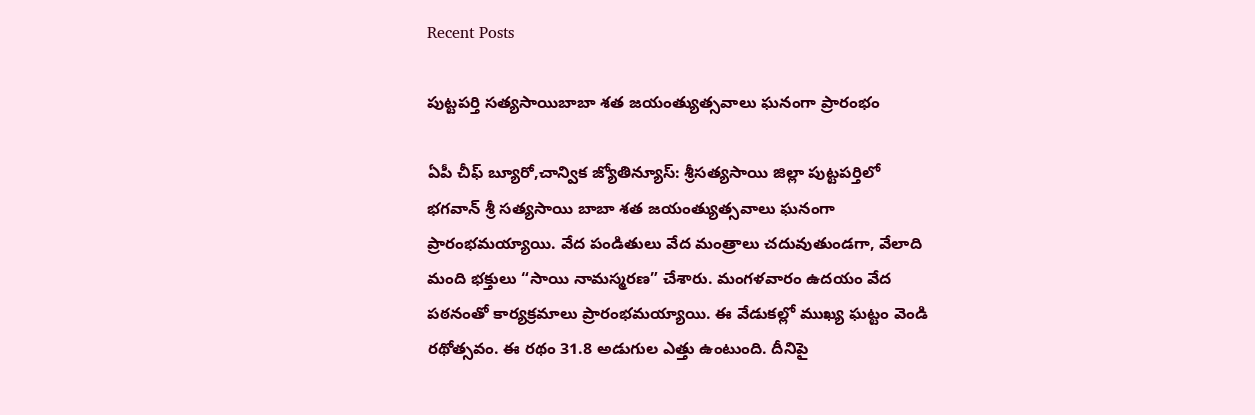Recent Posts

పుట్టపర్తి సత్యసాయిబాబా శత జయంత్యుత్సవాలు ఘనంగా ప్రారంభం

ఏపీ చీఫ్ బ్యూరో,చాన్విక జ్యోతిన్యూస్: శ్రీసత్యసాయి జిల్లా పుట్టపర్తిలో భగవాన్ శ్రీ సత్యసాయి బాబా శత జయంత్యుత్సవాలు ఘనంగా ప్రారంభమయ్యాయి. వేద పండితులు వేద మంత్రాలు చదువుతుండగా, వేలాది మంది భక్తులు “సాయి నామస్మరణ” చేశారు. మంగళవారం ఉదయం వేద పఠనంతో కార్యక్రమాలు ప్రారంభమయ్యాయి. ఈ వేడుకల్లో ముఖ్య ఘట్టం వెండి రథోత్సవం. ఈ రథం 31.8 అడుగుల ఎత్తు ఉంటుంది. దీనిపై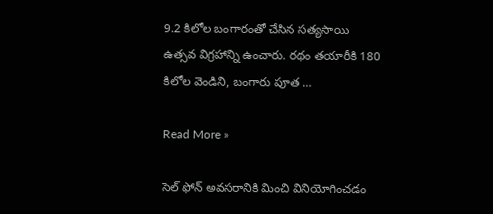9.2 కిలోల బంగారంతో చేసిన సత్యసాయి ఉత్సవ విగ్రహాన్ని ఉంచారు. రథం తయారీకి 180 కిలోల వెండిని, బంగారు పూత …

Read More »

సెల్ ఫోన్ అవసరానికి మించి వినియోగించడం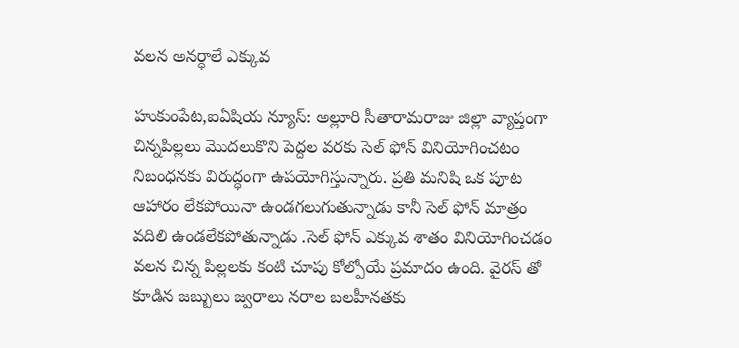వలన అనర్ధాలే ఎక్కువ

హుకుంపేట,ఐఏషియ న్యూస్: అల్లూరి సీతారామరాజు జిల్లా వ్యాప్తంగా చిన్నపిల్లలు మొదలుకొని పెద్దల వరకు సెల్ ఫోన్ వినియోగించటం నిబంధనకు విరుద్ధంగా ఉపయోగిస్తున్నారు. ప్రతి మనిషి ఒక పూట ఆహారం లేకపోయినా ఉండగలుగుతున్నాడు కానీ సెల్ ఫోన్ మాత్రం వదిలి ఉండలేకపోతున్నాడు .సెల్ ఫోన్ ఎక్కువ శాతం వినియోగించడం వలన చిన్న పిల్లలకు కంటి చూపు కోల్పోయే ప్రమాదం ఉంది. వైరస్ తో కూడిన జబ్బులు జ్వరాలు నరాల బలహీనతకు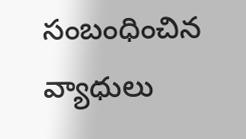సంబంధించిన వ్యాధులు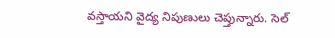వస్తాయని వైద్య నిపుణులు చెప్తున్నారు. సెల్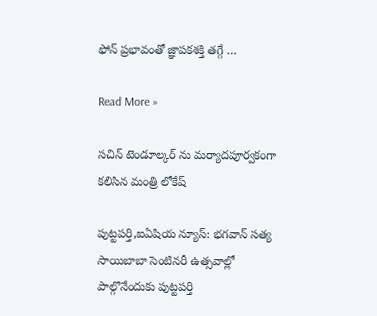ఫోన్ ప్రభావంతో జ్ఞాపకశక్తి తగ్గే …

Read More »

సచిన్ టెండూల్కర్ ను మర్యాదపూర్వకంగా కలిసిన మంత్రి లోకేష్

పుట్టపర్తి,ఐఏషియ న్యూస్: భగవాన్ సత్య సాయిబాబా సెంటినరీ ఉత్సవాల్లో పాల్గొనేందుకు పుట్టపర్తి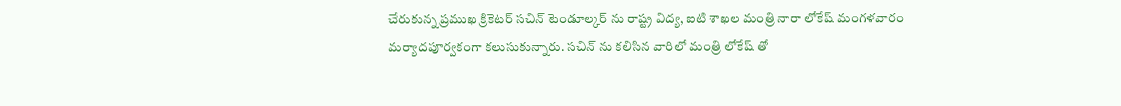చేరుకున్న ప్రముఖ క్రికెటర్ సచిన్ టెండూల్కర్ ను రాష్ట్ర విద్య, ఐటి శాఖల మంత్రి నారా లోకేష్ మంగళవారం మర్యాదపూర్వకంగా కలుసుకున్నారు. సచిన్ ను కలిసిన వారిలో మంత్రి లోకేష్ తో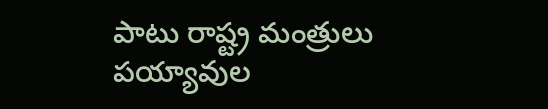పాటు రాష్ట్ర మంత్రులు పయ్యావుల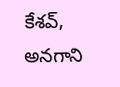కేశవ్, అనగాని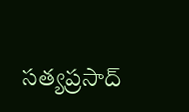సత్యప్రసాద్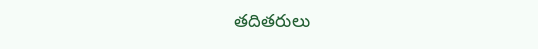తదితరులు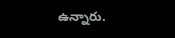ఉన్నారు.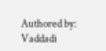Authored by: Vaddadi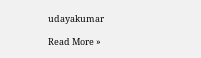udayakumar

Read More »